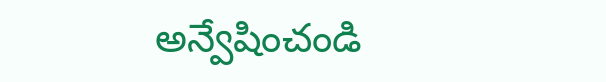అన్వేషించండి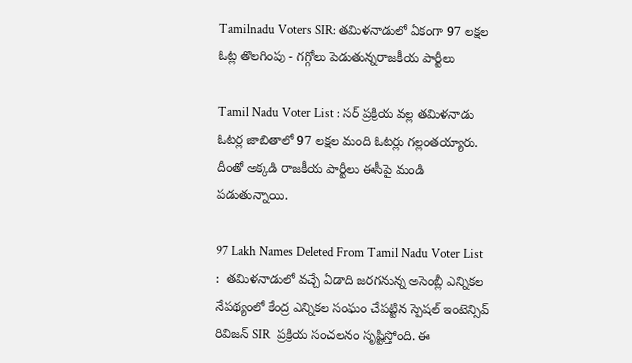Tamilnadu Voters SIR: తమిళనాడులో ఏకంగా 97 లక్షల ఓట్ల తొలగింపు - గగ్గోలు పెడుతున్నరాజకీయ పార్టీలు

Tamil Nadu Voter List : సర్ ప్రక్రియ వల్ల తమిళనాడు ఓటర్ల జాబితాలో 97 లక్షల మంది ఓటర్లు గల్లంతయ్యారు. దీంతో అక్కడి రాజకీయ పార్టీలు ఈసీపై మండి పడుతున్నాయి.

97 Lakh Names Deleted From Tamil Nadu Voter List :  తమిళనాడులో వచ్చే ఏడాది జరగనున్న అసెంబ్లీ ఎన్నికల నేపథ్యంలో కేంద్ర ఎన్నికల సంఘం చేపట్టిన స్పెషల్ ఇంటెన్సివ్ రివిజన్ SIR  ప్రక్రియ సంచలనం సృష్టిస్తోంది. ఈ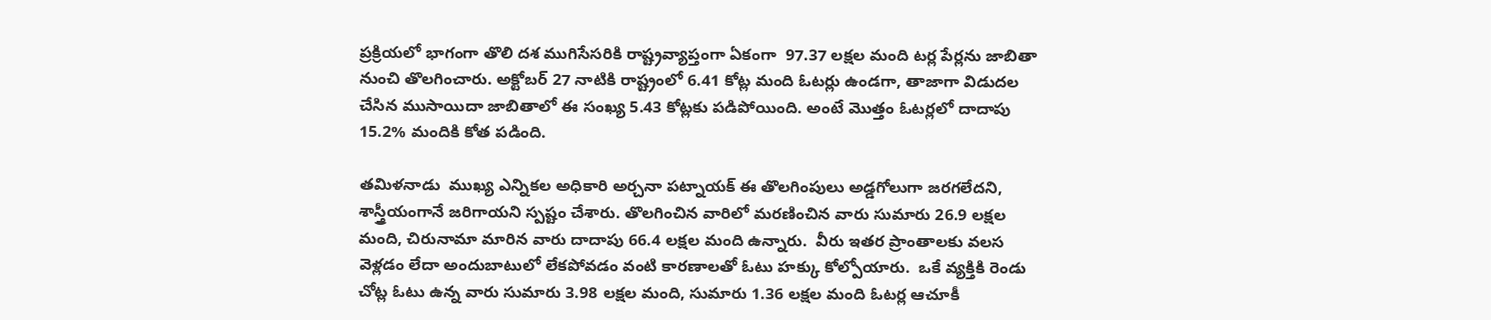ప్రక్రియలో భాగంగా తొలి దశ ముగిసేసరికి రాష్ట్రవ్యాప్తంగా ఏకంగా  97.37 లక్షల మంది టర్ల పేర్లను జాబితా నుంచి తొలగించారు. అక్టోబర్ 27 నాటికి రాష్ట్రంలో 6.41 కోట్ల మంది ఓటర్లు ఉండగా, తాజాగా విడుదల చేసిన ముసాయిదా జాబితాలో ఈ సంఖ్య 5.43 కోట్లకు పడిపోయింది. అంటే మొత్తం ఓటర్లలో దాదాపు 15.2% మందికి కోత పడింది.

తమిళనాడు  ముఖ్య ఎన్నికల అధికారి అర్చనా పట్నాయక్ ఈ తొలగింపులు అడ్డగోలుగా జరగలేదని, శాస్త్రీయంగానే జరిగాయని స్పష్టం చేశారు. తొలగించిన వారిలో మరణించిన వారు సుమారు 26.9 లక్షల మంది, చిరునామా మారిన వారు దాదాపు 66.4 లక్షల మంది ఉన్నారు.  వీరు ఇతర ప్రాంతాలకు వలస వెళ్లడం లేదా అందుబాటులో లేకపోవడం వంటి కారణాలతో ఓటు హక్కు కోల్పోయారు.  ఒకే వ్యక్తికి రెండు చోట్ల ఓటు ఉన్న వారు సుమారు 3.98 లక్షల మంది, సుమారు 1.36 లక్షల మంది ఓటర్ల ఆచూకీ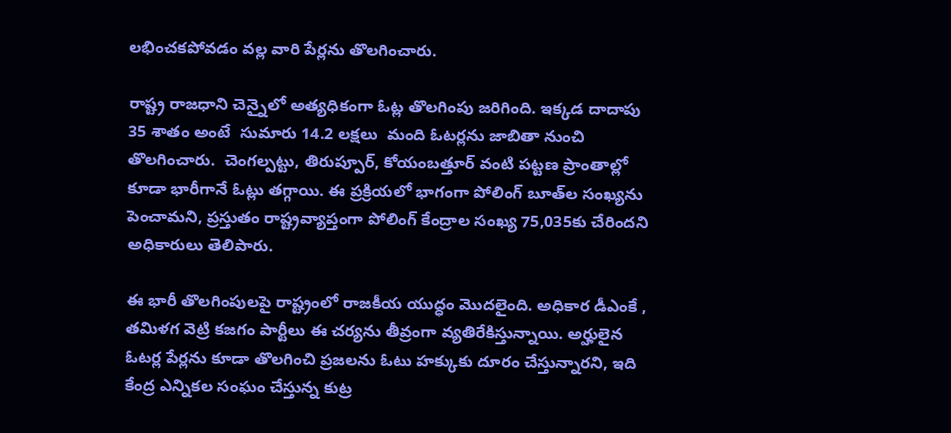లభించకపోవడం వల్ల వారి పేర్లను తొలగించారు.

రాష్ట్ర రాజధాని చెన్నైలో అత్యధికంగా ఓట్ల తొలగింపు జరిగింది. ఇక్కడ దాదాపు  35 శాతం అంటే  సుమారు 14.2 లక్షలు  మంది ఓటర్లను జాబితా నుంచి తొలగించారు.  చెంగల్పట్టు, తిరుప్పూర్, కోయంబత్తూర్ వంటి పట్టణ ప్రాంతాల్లో కూడా భారీగానే ఓట్లు తగ్గాయి. ఈ ప్రక్రియలో భాగంగా పోలింగ్ బూత్‌ల సంఖ్యను పెంచామని, ప్రస్తుతం రాష్ట్రవ్యాప్తంగా పోలింగ్ కేంద్రాల సంఖ్య 75,035కు చేరిందని అధికారులు తెలిపారు.

ఈ భారీ తొలగింపులపై రాష్ట్రంలో రాజకీయ యుద్ధం మొదలైంది. అధికార డీఎంకే ,  తమిళగ వెట్రి కజగం పార్టీలు ఈ చర్యను తీవ్రంగా వ్యతిరేకిస్తున్నాయి. అర్హులైన ఓటర్ల పేర్లను కూడా తొలగించి ప్రజలను ఓటు హక్కుకు దూరం చేస్తున్నారని, ఇది కేంద్ర ఎన్నికల సంఘం చేస్తున్న కుట్ర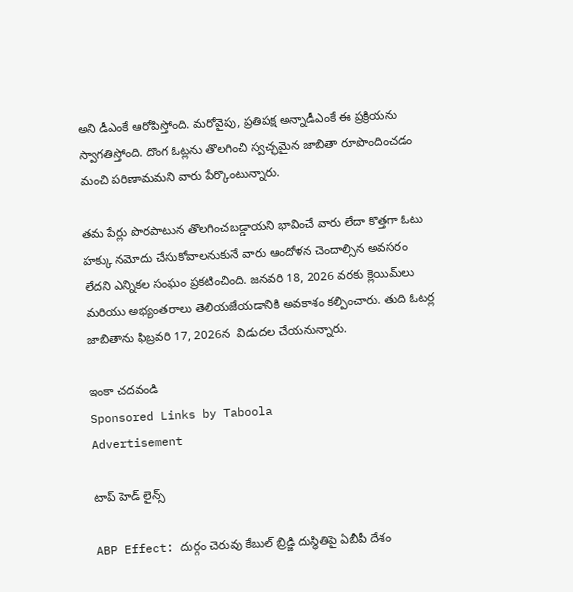అని డీఎంకే ఆరోపిస్తోంది. మరోవైపు, ప్రతిపక్ష అన్నాడీఎంకే ఈ ప్రక్రియను స్వాగతిస్తోంది. దొంగ ఓట్లను తొలగించి స్వచ్ఛమైన జాబితా రూపొందించడం మంచి పరిణామమని వారు పేర్కొంటున్నారు.

తమ పేర్లు పొరపాటున తొలగించబడ్డాయని భావించే వారు లేదా కొత్తగా ఓటు హక్కు నమోదు చేసుకోవాలనుకునే వారు ఆందోళన చెందాల్సిన అవసరం లేదని ఎన్నికల సంఘం ప్రకటించింది. జనవరి 18, 2026 వరకు క్లెయిమ్‌లు మరియు అభ్యంతరాలు తెలియజేయడానికి అవకాశం కల్పించారు. తుది ఓటర్ల జాబితాను ఫిబ్రవరి 17, 2026న  విడుదల చేయనున్నారు.

ఇంకా చదవండి
Sponsored Links by Taboola
Advertisement

టాప్ హెడ్ లైన్స్

ABP Effect: దుర్గం చెరువు కేబుల్ బ్రిడ్జి దుస్థితిపై ఏబీపీ దేశం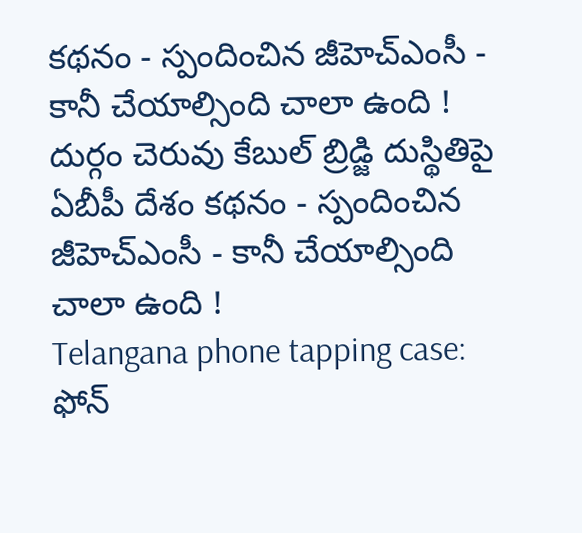కథనం - స్పందించిన జీహెచ్‌ఎంసీ - కానీ చేయాల్సింది చాలా ఉంది !
దుర్గం చెరువు కేబుల్ బ్రిడ్జి దుస్థితిపై ఏబీపీ దేశం కథనం - స్పందించిన జీహెచ్‌ఎంసీ - కానీ చేయాల్సింది చాలా ఉంది !
Telangana phone tapping case: ఫోన్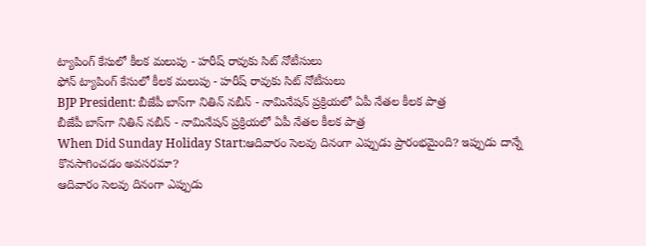ట్యాపింగ్ కేసులో కీలక మలుపు - హరీష్ రావుకు సిట్ నోటీసులు
ఫోన్ ట్యాపింగ్ కేసులో కీలక మలుపు - హరీష్ రావుకు సిట్ నోటీసులు
BJP President: బీజేపీ బాస్‌గా నితిన్ నబీన్ - నామినేషన్ ప్రక్రియలో ఏపీ నేతల కీలక పాత్ర
బీజేపీ బాస్‌గా నితిన్ నబీన్ - నామినేషన్ ప్రక్రియలో ఏపీ నేతల కీలక పాత్ర
When Did Sunday Holiday Start:ఆదివారం సెలవు దినంగా ఎప్పుడు ప్రారంభమైంది? ఇప్పుడు దాన్నే కొనసాగించడం అవసరమా?
ఆదివారం సెలవు దినంగా ఎప్పుడు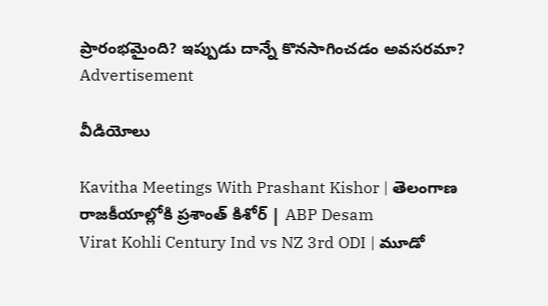ప్రారంభమైంది? ఇప్పుడు దాన్నే కొనసాగించడం అవసరమా?
Advertisement

వీడియోలు

Kavitha Meetings With Prashant Kishor | తెలంగాణ రాజకీయాల్లోకి ప్రశాంత్ కిశోర్ | ABP Desam
Virat Kohli Century Ind vs NZ 3rd ODI | మూడో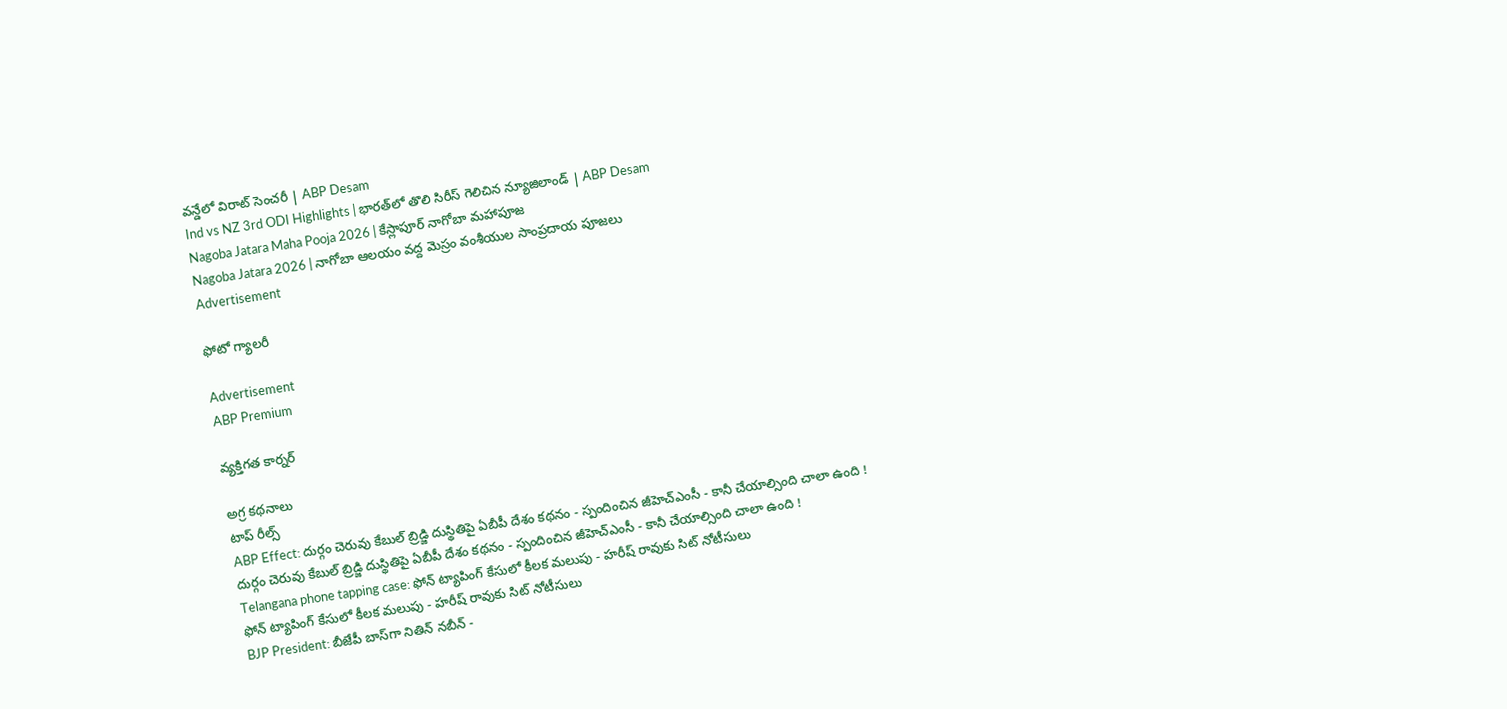వన్డేలో విరాట్ సెంచరీ | ABP Desam
Ind vs NZ 3rd ODI Highlights | భారత్‌లో తొలి సిరీస్ గెలిచిన న్యూజిలాండ్ | ABP Desam
Nagoba Jatara Maha Pooja 2026 | కేస్లాపూర్ నాగోబా మహాపూజ
Nagoba Jatara 2026 | నాగోబా ఆలయం వద్ద మెస్రం వంశీయుల సాంప్రదాయ పూజలు
Advertisement

ఫోటో గ్యాలరీ

Advertisement
ABP Premium

వ్యక్తిగత కార్నర్

అగ్ర కథనాలు
టాప్ రీల్స్
ABP Effect: దుర్గం చెరువు కేబుల్ బ్రిడ్జి దుస్థితిపై ఏబీపీ దేశం కథనం - స్పందించిన జీహెచ్‌ఎంసీ - కానీ చేయాల్సింది చాలా ఉంది !
దుర్గం చెరువు కేబుల్ బ్రిడ్జి దుస్థితిపై ఏబీపీ దేశం కథనం - స్పందించిన జీహెచ్‌ఎంసీ - కానీ చేయాల్సింది చాలా ఉంది !
Telangana phone tapping case: ఫోన్ ట్యాపింగ్ కేసులో కీలక మలుపు - హరీష్ రావుకు సిట్ నోటీసులు
ఫోన్ ట్యాపింగ్ కేసులో కీలక మలుపు - హరీష్ రావుకు సిట్ నోటీసులు
BJP President: బీజేపీ బాస్‌గా నితిన్ నబీన్ -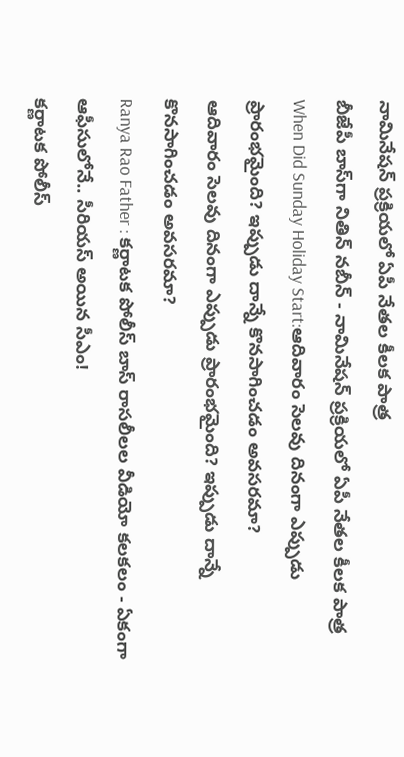నామినేషన్ ప్రక్రియలో ఏపీ నేతల కీలక పాత్ర
బీజేపీ బాస్‌గా నితిన్ నబీన్ - నామినేషన్ ప్రక్రియలో ఏపీ నేతల కీలక పాత్ర
When Did Sunday Holiday Start:ఆదివారం సెలవు దినంగా ఎప్పుడు ప్రారంభమైంది? ఇప్పుడు దాన్నే కొనసాగించడం అవసరమా?
ఆదివారం సెలవు దినంగా ఎప్పుడు ప్రారంభమైంది? ఇప్పుడు దాన్నే కొనసాగించడం అవసరమా?
Ranya Rao Father : కర్ణాటక పోలీస్ బాస్ రాసలీలల వీడియో కలకలం - ఏకంగా ఆఫీసులోనే.. సీరియస్ అయిన సీఎం!
కర్ణాటక పోలీస్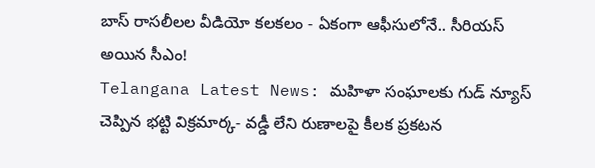బాస్ రాసలీలల వీడియో కలకలం - ఏకంగా ఆఫీసులోనే.. సీరియస్ అయిన సీఎం!
Telangana Latest News: మహిళా సంఘాలకు గుడ్ న్యూస్ చెప్పిన భట్టి విక్రమార్క- వడ్డీ లేని రుణాలపై కీలక ప్రకటన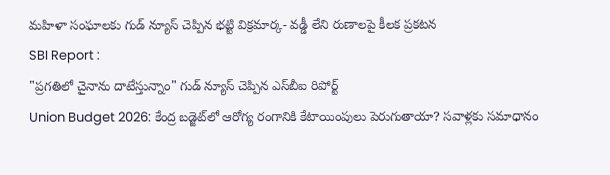మహిళా సంఘాలకు గుడ్ న్యూస్ చెప్పిన భట్టి విక్రమార్క- వడ్డీ లేని రుణాలపై కీలక ప్రకటన
SBI Report :
"ప్రగతిలో చైనాను దాటేస్తున్నాం" గుడ్ న్యూస్ చెప్పిన ఎస్‌బీఐ రిపోర్ట్
Union Budget 2026: కేంద్ర బడ్జెట్‌లో ఆరోగ్య రంగానికి కేటాయింపులు పెరుగుతాయా? సవాళ్లకు సమాధానం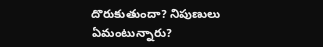దొరుకుతుందా? నిపుణులు ఏమంటున్నారు?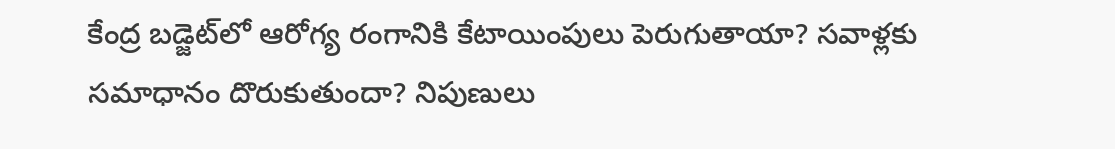కేంద్ర బడ్జెట్‌లో ఆరోగ్య రంగానికి కేటాయింపులు పెరుగుతాయా? సవాళ్లకు సమాధానం దొరుకుతుందా? నిపుణులు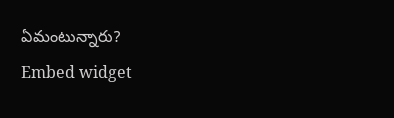ఏమంటున్నారు?
Embed widget